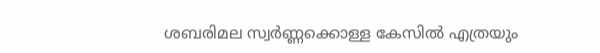ശബരിമല സ്വർണ്ണക്കൊള്ള കേസിൽ എത്രയും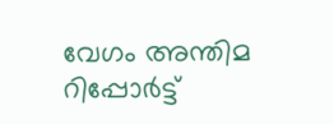വേഗം അന്തിമ റിപ്പോര്‍ട്ട്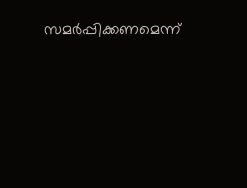സമര്‍പ്പിക്കണമെന്ന്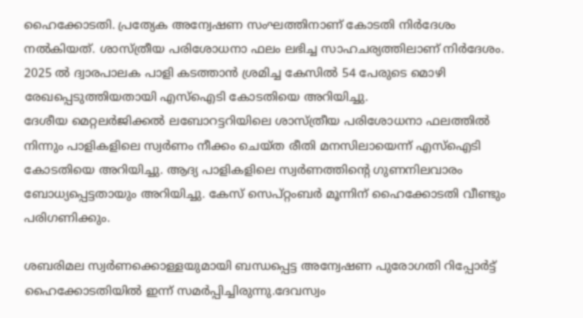ഹൈക്കോടതി. പ്രത്യേക അന്വേഷണ സംഘത്തിനാണ് കോടതി നിർദേശം നൽ‌കിയത്. ശാസ്ത്രീയ പരിശോധനാ ഫലം ലഭിച്ച സാഹചര്യത്തിലാണ് നിര്‍ദേശം. 2025 ൽ ദ്വാരപാലക പാളി കടത്താൻ ശ്രമിച്ച കേസില്‍ 54 പേരുടെ മൊഴി രേഖപ്പെടുത്തിയതായി എസ്ഐടി കോടതിയെ അറിയിച്ചു.
ദേശീയ മെറ്റലര്‍ജിക്കല്‍ ലബോറട്ടറിയിലെ ശാസ്ത്രീയ പരിശോധനാ ഫലത്തില്‍ നിന്നും പാളികളിലെ സ്വര്‍ണം നീക്കം ചെയ്ത രീതി മനസിലായെന്ന് എസ്‌ഐടി കോടതിയെ അറിയിച്ചു. ആദ്യ പാളികളിലെ സ്വര്‍ണത്തിന്റെ ഗുണനിലവാരം ബോധ്യപ്പെട്ടതായും അറിയിച്ചു. കേസ് സെപ്റ്റംബര്‍ മൂന്നിന് ഹൈക്കോടതി വീണ്ടും പരിഗണിക്കും.

ശബരിമല സ്വര്‍ണക്കൊള്ളയുമായി ബന്ധപ്പെട്ട അന്വേഷണ പുരോഗതി റിപ്പോര്‍ട്ട് ഹൈക്കോടതിയില്‍ ഇന്ന് സമര്‍പ്പിച്ചിരുന്നു.ദേവസ്വം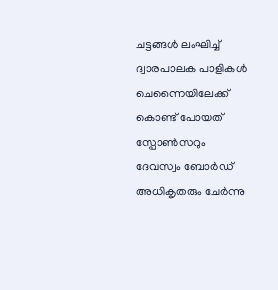ചട്ടങ്ങൾ ലംഘിച്ച് ദ്വാരപാലക പാളികൾ ചെന്നൈയിലേക്ക് കൊണ്ട് പോയത് സ്പോൺസറും ദേവസ്വം ബോർഡ് അധികൃതരും ചേർന്നു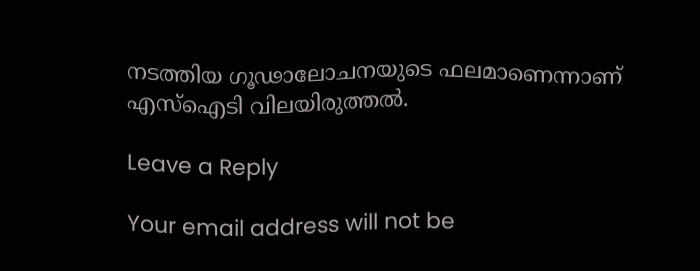നടത്തിയ ഗൂഢാലോചനയുടെ ഫലമാണെന്നാണ് എസ്ഐടി വിലയിരുത്തൽ.

Leave a Reply

Your email address will not be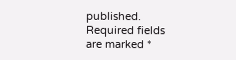published. Required fields are marked *